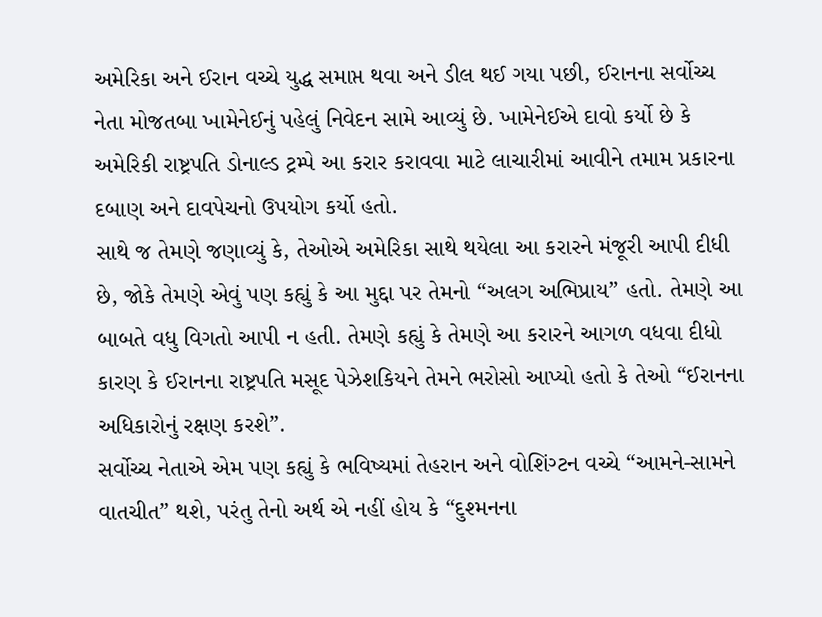અમેરિકા અને ઈરાન વચ્ચે યુદ્ધ સમાપ્ત થવા અને ડીલ થઈ ગયા પછી, ઈરાનના સર્વોચ્ચ નેતા મોજતબા ખામેનેઈનું પહેલું નિવેદન સામે આવ્યું છે. ખામેનેઈએ દાવો કર્યો છે કે અમેરિકી રાષ્ટ્રપતિ ડોનાલ્ડ ટ્રમ્પે આ કરાર કરાવવા માટે લાચારીમાં આવીને તમામ પ્રકારના દબાણ અને દાવપેચનો ઉપયોગ કર્યો હતો.
સાથે જ તેમણે જણાવ્યું કે, તેઓએ અમેરિકા સાથે થયેલા આ કરારને મંજૂરી આપી દીધી છે, જોકે તેમણે એવું પણ કહ્યું કે આ મુદ્દા પર તેમનો “અલગ અભિપ્રાય” હતો. તેમણે આ બાબતે વધુ વિગતો આપી ન હતી. તેમણે કહ્યું કે તેમણે આ કરારને આગળ વધવા દીધો કારણ કે ઈરાનના રાષ્ટ્રપતિ મસૂદ પેઝેશકિયને તેમને ભરોસો આપ્યો હતો કે તેઓ “ઈરાનના અધિકારોનું રક્ષણ કરશે”.
સર્વોચ્ચ નેતાએ એમ પણ કહ્યું કે ભવિષ્યમાં તેહરાન અને વોશિંગ્ટન વચ્ચે “આમને-સામને વાતચીત” થશે, પરંતુ તેનો અર્થ એ નહીં હોય કે “દુશ્મનના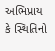અભિપ્રાય કે સ્થિતિનો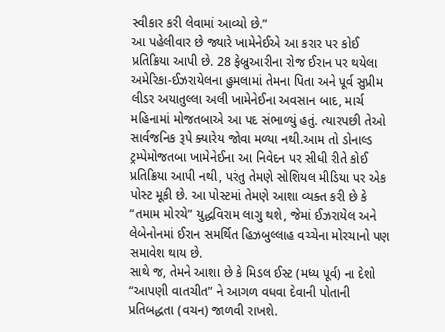સ્વીકાર કરી લેવામાં આવ્યો છે.”
આ પહેલીવાર છે જ્યારે ખામેનેઈએ આ કરાર પર કોઈ પ્રતિક્રિયા આપી છે. 28 ફેબ્રુઆરીના રોજ ઈરાન પર થયેલા અમેરિકા-ઈઝરાયેલના હુમલામાં તેમના પિતા અને પૂર્વ સુપ્રીમ લીડર અયાતુલ્લા અલી ખામેનેઈના અવસાન બાદ, માર્ચ મહિનામાં મોજતબાએ આ પદ સંભાળ્યું હતું. ત્યારપછી તેઓ સાર્વજનિક રૂપે ક્યારેય જોવા મળ્યા નથી.આમ તો ડોનાલ્ડ ટ્રમ્પેમોજતબા ખામેનેઈના આ નિવેદન પર સીધી રીતે કોઈ પ્રતિક્રિયા આપી નથી, પરંતુ તેમણે સોશિયલ મીડિયા પર એક પોસ્ટ મૂકી છે. આ પોસ્ટમાં તેમણે આશા વ્યક્ત કરી છે કે “તમામ મોરચે” યુદ્ધવિરામ લાગુ થશે, જેમાં ઈઝરાયેલ અને લેબેનોનમાં ઈરાન સમર્થિત હિઝબુલ્લાહ વચ્ચેના મોરચાનો પણ સમાવેશ થાય છે.
સાથે જ, તેમને આશા છે કે મિડલ ઈસ્ટ (મધ્ય પૂર્વ) ના દેશો “આપણી વાતચીત” ને આગળ વધવા દેવાની પોતાની પ્રતિબદ્ધતા (વચન) જાળવી રાખશે.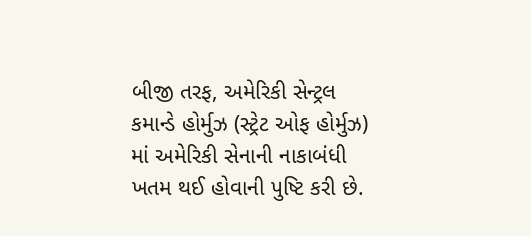બીજી તરફ, અમેરિકી સેન્ટ્રલ કમાન્ડે હોર્મુઝ (સ્ટ્રેટ ઓફ હોર્મુઝ) માં અમેરિકી સેનાની નાકાબંધી ખતમ થઈ હોવાની પુષ્ટિ કરી છે.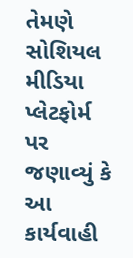તેમણે સોશિયલ મીડિયા પ્લેટફોર્મ પર જણાવ્યું કે આ કાર્યવાહી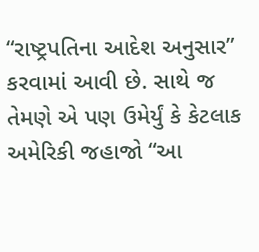“રાષ્ટ્રપતિના આદેશ અનુસાર” કરવામાં આવી છે. સાથે જ તેમણે એ પણ ઉમેર્યું કે કેટલાક અમેરિકી જહાજો “આ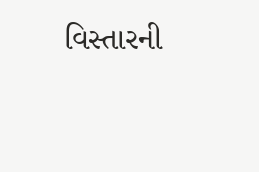વિસ્તારની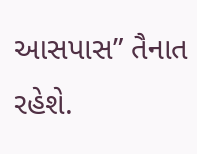આસપાસ” તૈનાત રહેશે.